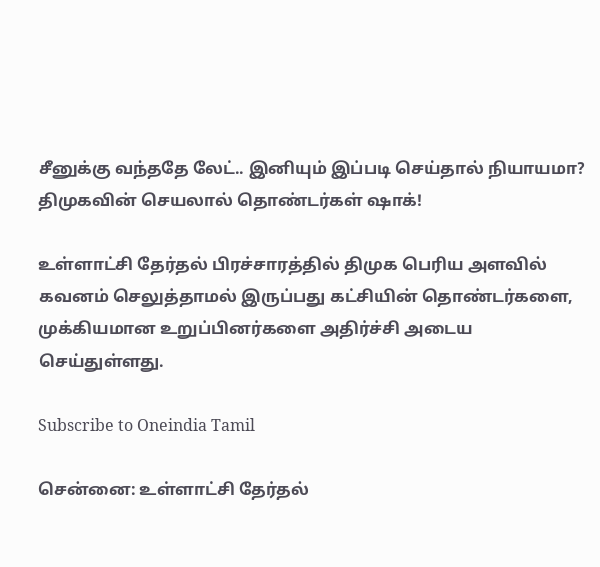சீனுக்கு வந்ததே லேட்.. இனியும் இப்படி செய்தால் நியாயமா? திமுகவின் செயலால் தொண்டர்கள் ஷாக்!

உள்ளாட்சி தேர்தல் பிரச்சாரத்தில் திமுக பெரிய அளவில் கவனம் செலுத்தாமல் இருப்பது கட்சியின் தொண்டர்களை, முக்கியமான உறுப்பினர்களை அதிர்ச்சி அடைய செய்துள்ளது.

Subscribe to Oneindia Tamil

சென்னை: உள்ளாட்சி தேர்தல்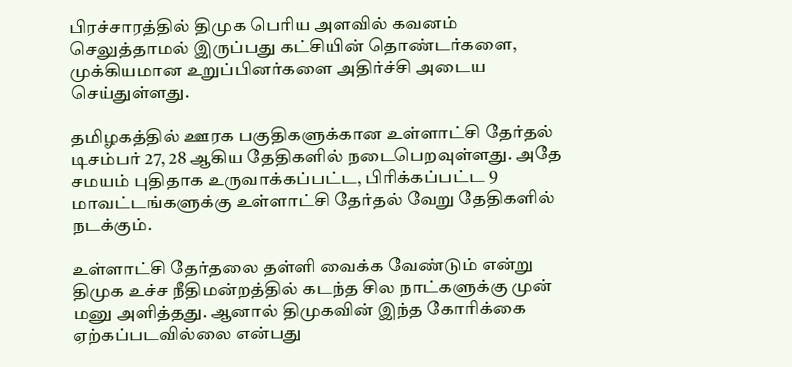பிரச்சாரத்தில் திமுக பெரிய அளவில் கவனம் செலுத்தாமல் இருப்பது கட்சியின் தொண்டர்களை, முக்கியமான உறுப்பினர்களை அதிர்ச்சி அடைய செய்துள்ளது.

தமிழகத்தில் ஊரக பகுதிகளுக்கான உள்ளாட்சி தேர்தல் டிசம்பர் 27, 28 ஆகிய தேதிகளில் நடைபெறவுள்ளது. அதே சமயம் புதிதாக உருவாக்கப்பட்ட, பிரிக்கப்பட்ட 9 மாவட்டங்களுக்கு உள்ளாட்சி தேர்தல் வேறு தேதிகளில் நடக்கும்.

உள்ளாட்சி தேர்தலை தள்ளி வைக்க வேண்டும் என்று திமுக உச்ச நீதிமன்றத்தில் கடந்த சில நாட்களுக்கு முன் மனு அளித்தது. ஆனால் திமுகவின் இந்த கோரிக்கை ஏற்கப்படவில்லை என்பது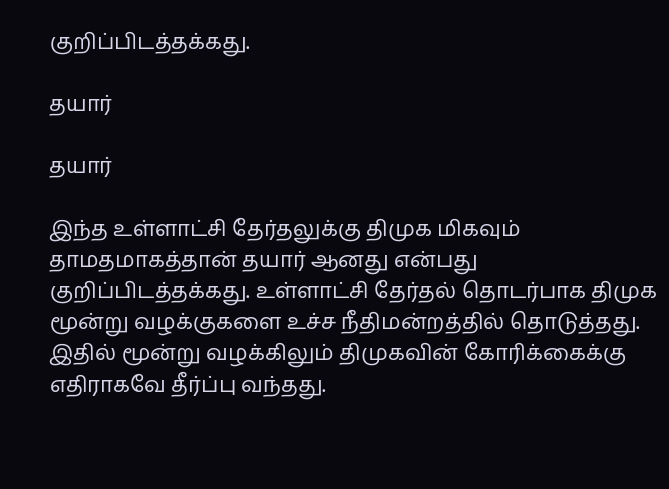குறிப்பிடத்தக்கது.

தயார்

தயார்

இந்த உள்ளாட்சி தேர்தலுக்கு திமுக மிகவும் தாமதமாகத்தான் தயார் ஆனது என்பது குறிப்பிடத்தக்கது. உள்ளாட்சி தேர்தல் தொடர்பாக திமுக மூன்று வழக்குகளை உச்ச நீதிமன்றத்தில் தொடுத்தது. இதில் மூன்று வழக்கிலும் திமுகவின் கோரிக்கைக்கு எதிராகவே தீர்ப்பு வந்தது.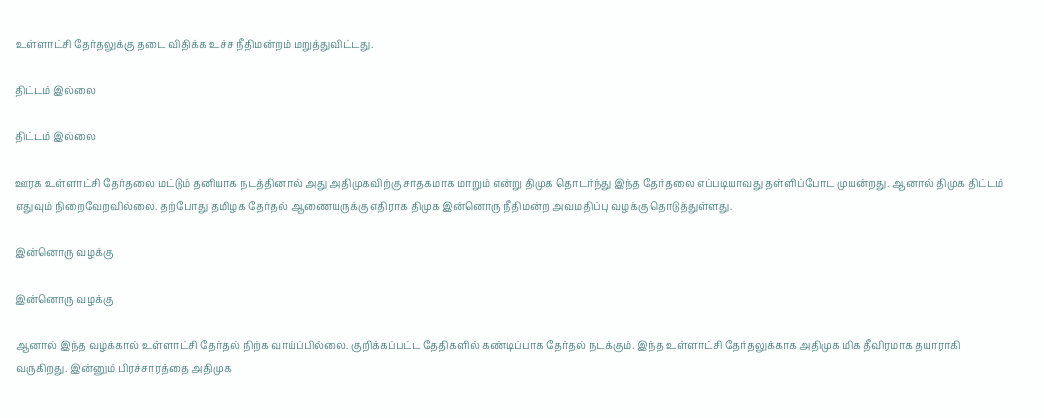உள்ளாட்சி தேர்தலுக்கு தடை விதிக்க உச்ச நீதிமன்றம் மறுத்துவிட்டது.

திட்டம் இல்லை

திட்டம் இல்லை

ஊரக உள்ளாட்சி தேர்தலை மட்டும் தனியாக நடத்தினால் அது அதிமுகவிற்கு சாதகமாக மாறும் என்று திமுக தொடர்ந்து இந்த தேர்தலை எப்படியாவது தள்ளிப்போட முயன்றது. ஆனால் திமுக திட்டம் எதுவும் நிறைவேறவில்லை. தற்போது தமிழக தேர்தல் ஆணையருக்கு எதிராக திமுக இன்னொரு நீதிமன்ற அவமதிப்பு வழக்கு தொடுத்துள்ளது.

இன்னொரு வழக்கு

இன்னொரு வழக்கு

ஆனால் இந்த வழக்கால் உள்ளாட்சி தேர்தல் நிற்க வாய்ப்பில்லை. குறிக்கப்பட்ட தேதிகளில் கண்டிப்பாக தேர்தல் நடக்கும். இந்த உள்ளாட்சி தேர்தலுக்காக அதிமுக மிக தீவிரமாக தயாராகி வருகிறது. இன்னும் பிரச்சாரத்தை அதிமுக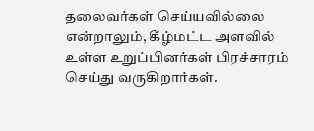தலைவர்கள் செய்யவில்லை என்றாலும், கீழ்மட்ட அளவில் உள்ள உறுப்பினர்கள் பிரச்சாரம் செய்து வருகிறார்கள்.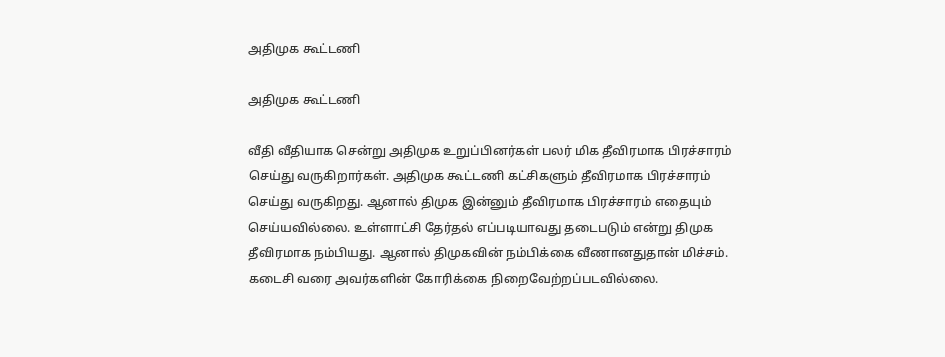அதிமுக கூட்டணி

அதிமுக கூட்டணி

வீதி வீதியாக சென்று அதிமுக உறுப்பினர்கள் பலர் மிக தீவிரமாக பிரச்சாரம் செய்து வருகிறார்கள். அதிமுக கூட்டணி கட்சிகளும் தீவிரமாக பிரச்சாரம் செய்து வருகிறது. ஆனால் திமுக இன்னும் தீவிரமாக பிரச்சாரம் எதையும் செய்யவில்லை. உள்ளாட்சி தேர்தல் எப்படியாவது தடைபடும் என்று திமுக தீவிரமாக நம்பியது. ஆனால் திமுகவின் நம்பிக்கை வீணானதுதான் மிச்சம். கடைசி வரை அவர்களின் கோரிக்கை நிறைவேற்றப்படவில்லை.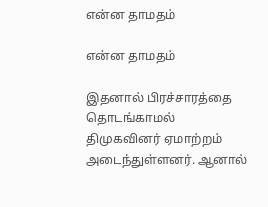என்ன தாமதம்

என்ன தாமதம்

இதனால் பிரச்சாரத்தை தொடங்காமல் திமுகவினர் ஏமாற்றம் அடைந்துள்ளனர். ஆனால்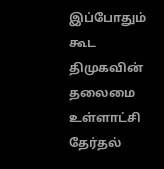இப்போதும் கூட திமுகவின் தலைமை உள்ளாட்சி தேர்தல்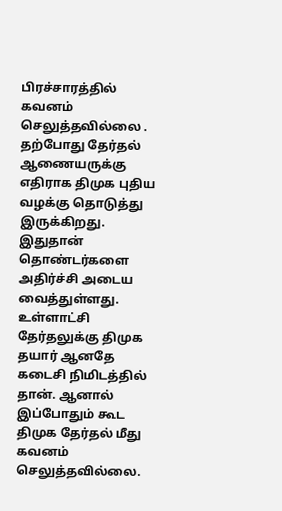பிரச்சாரத்தில் கவனம் செலுத்தவில்லை . தற்போது தேர்தல் ஆணையருக்கு எதிராக திமுக புதிய வழக்கு தொடுத்து இருக்கிறது. இதுதான் தொண்டர்களை அதிர்ச்சி அடைய வைத்துள்ளது. உள்ளாட்சி தேர்தலுக்கு திமுக தயார் ஆனதே கடைசி நிமிடத்தில் தான். ஆனால் இப்போதும் கூட திமுக தேர்தல் மீது கவனம் செலுத்தவில்லை.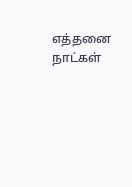எத்தனை நாட்கள்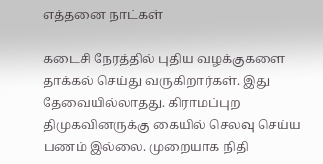எத்தனை நாட்கள்

கடைசி நேரத்தில் புதிய வழக்குகளை தாக்கல் செய்து வருகிறார்கள். இது தேவையில்லாதது. கிராமப்புற திமுகவினருக்கு கையில் செலவு செய்ய பணம் இல்லை. முறையாக நிதி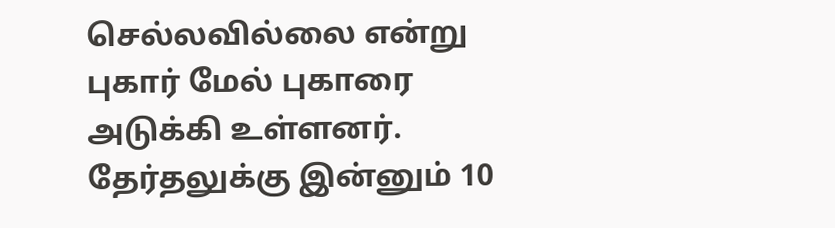செல்லவில்லை என்று புகார் மேல் புகாரை அடுக்கி உள்ளனர். தேர்தலுக்கு இன்னும் 10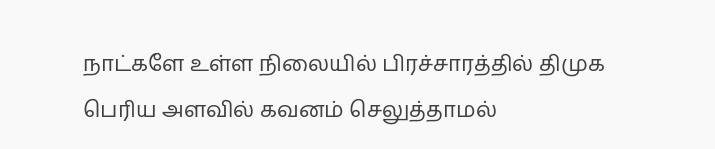நாட்களே உள்ள நிலையில் பிரச்சாரத்தில் திமுக பெரிய அளவில் கவனம் செலுத்தாமல்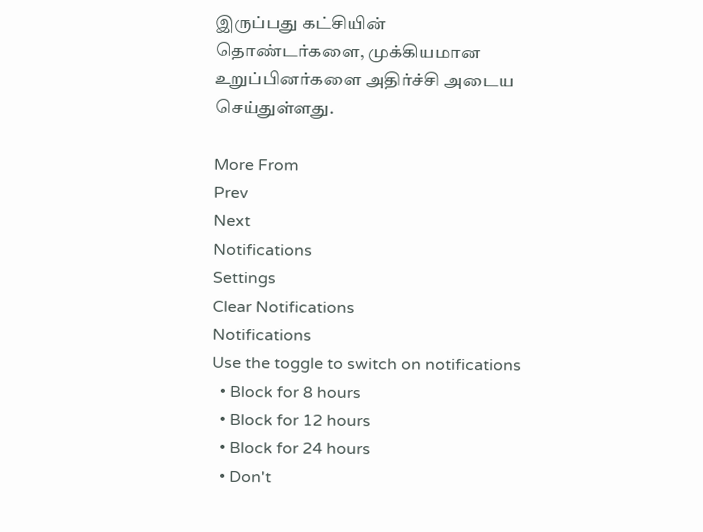இருப்பது கட்சியின் தொண்டர்களை, முக்கியமான உறுப்பினர்களை அதிர்ச்சி அடைய செய்துள்ளது.

More From
Prev
Next
Notifications
Settings
Clear Notifications
Notifications
Use the toggle to switch on notifications
  • Block for 8 hours
  • Block for 12 hours
  • Block for 24 hours
  • Don't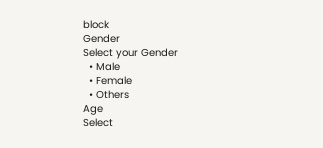block
Gender
Select your Gender
  • Male
  • Female
  • Others
Age
Select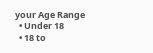your Age Range
  • Under 18
  • 18 to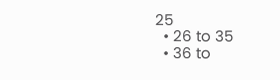25
  • 26 to 35
  • 36 to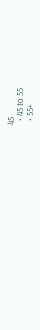45
  • 45 to 55
  • 55+